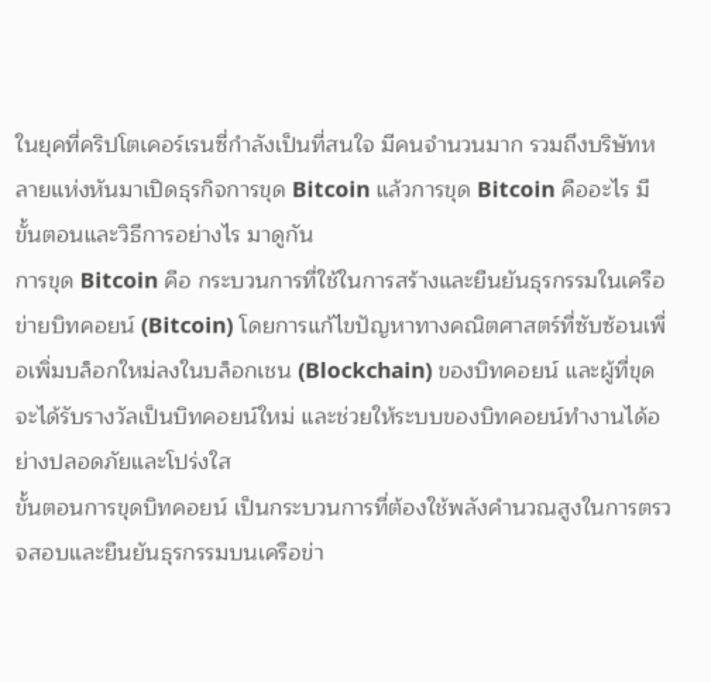ในยุคที่คริปโตเคอร์เรนซี่กำลังเป็นที่สนใจ มีคนจำนวนมาก รวมถึงบริษัทหลายแห่งหันมาเปิดธุรกิจการขุด Bitcoin แล้วการขุด Bitcoin คืออะไร มีขั้นตอนและวิธีการอย่างไร มาดูกัน
การขุด Bitcoin คือ กระบวนการที่ใช้ในการสร้างและยืนยันธุรกรรมในเครือข่ายบิทคอยน์ (Bitcoin) โดยการแก้ไขปัญหาทางคณิตศาสตร์ที่ซับซ้อนเพื่อเพิ่มบล็อกใหม่ลงในบล็อกเชน (Blockchain) ของบิทคอยน์ และผู้ที่ขุดจะได้รับรางวัลเป็นบิทคอยน์ใหม่ และช่วยให้ระบบของบิทคอยน์ทำงานได้อย่างปลอดภัยและโปร่งใส
ขั้นตอนการขุดบิทคอยน์ เป็นกระบวนการที่ต้องใช้พลังคำนวณสูงในการตรวจสอบและยืนยันธุรกรรมบนเครือข่า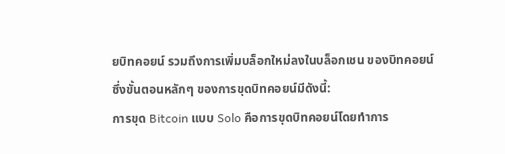ยบิทคอยน์ รวมถึงการเพิ่มบล็อกใหม่ลงในบล็อกเชน ของบิทคอยน์ ซึ่งขั้นตอนหลักๆ ของการขุดบิทคอยน์มีดังนี้:
การขุด Bitcoin แบบ Solo คือการขุดบิทคอยน์โดยทำการ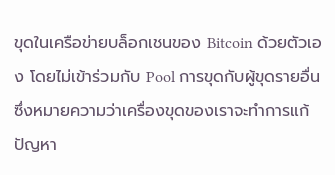ขุดในเครือข่ายบล็อกเชนของ Bitcoin ด้วยตัวเอง โดยไม่เข้าร่วมกับ Pool การขุดกับผู้ขุดรายอื่น ซึ่งหมายความว่าเครื่องขุดของเราจะทำการแก้ปัญหา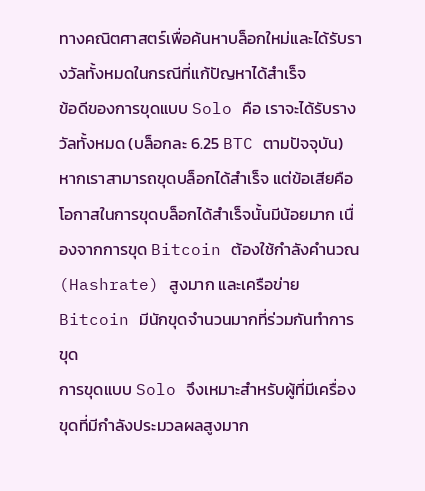ทางคณิตศาสตร์เพื่อค้นหาบล็อกใหม่และได้รับรางวัลทั้งหมดในกรณีที่แก้ปัญหาได้สำเร็จ
ข้อดีของการขุดแบบ Solo คือ เราจะได้รับรางวัลทั้งหมด (บล็อกละ 6.25 BTC ตามปัจจุบัน) หากเราสามารถขุดบล็อกได้สำเร็จ แต่ข้อเสียคือโอกาสในการขุดบล็อกได้สำเร็จนั้นมีน้อยมาก เนื่องจากการขุด Bitcoin ต้องใช้กำลังคำนวณ (Hashrate) สูงมาก และเครือข่าย Bitcoin มีนักขุดจำนวนมากที่ร่วมกันทำการขุด
การขุดแบบ Solo จึงเหมาะสำหรับผู้ที่มีเครื่องขุดที่มีกำลังประมวลผลสูงมาก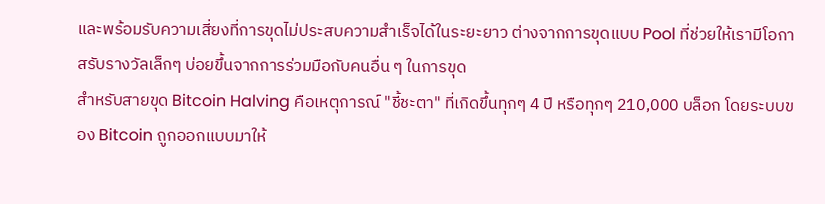และพร้อมรับความเสี่ยงที่การขุดไม่ประสบความสำเร็จได้ในระยะยาว ต่างจากการขุดแบบ Pool ที่ช่วยให้เรามีโอกาสรับรางวัลเล็กๆ บ่อยขึ้นจากการร่วมมือกับคนอื่น ๆ ในการขุด
สำหรับสายขุด Bitcoin Halving คือเหตุการณ์ "ชี้ชะตา" ที่เกิดขึ้นทุกๆ 4 ปี หรือทุกๆ 210,000 บล็อก โดยระบบของ Bitcoin ถูกออกแบบมาให้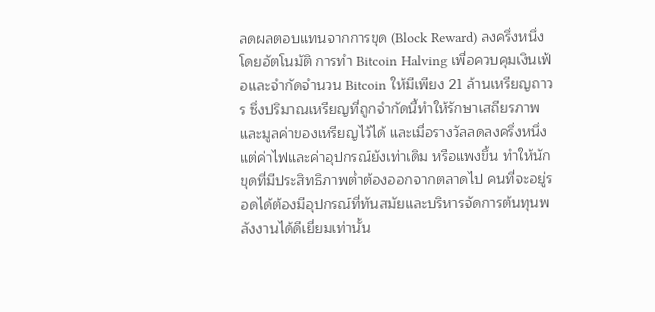ลดผลตอบแทนจากการขุด (Block Reward) ลงครึ่งหนึ่งโดยอัตโนมัติ การทำ Bitcoin Halving เพื่อควบคุมเงินเฟ้อและจำกัดจำนวน Bitcoin ให้มีเพียง 21 ล้านเหรียญถาวร ซึ่งปริมาณเหรียญที่ถูกจำกัดนี้ทำให้รักษาเสถียรภาพและมูลค่าของเหรียญไว้ได้ และเมื่อรางวัลลดลงครึ่งหนึ่ง แต่ค่าไฟและค่าอุปกรณ์ยังเท่าเดิม หรือแพงขึ้น ทำให้นักขุดที่มีประสิทธิภาพต่ำต้องออกจากตลาดไป คนที่จะอยู่รอดได้ต้องมีอุปกรณ์ที่ทันสมัยและบริหารจัดการต้นทุนพลังงานได้ดีเยี่ยมเท่านั้น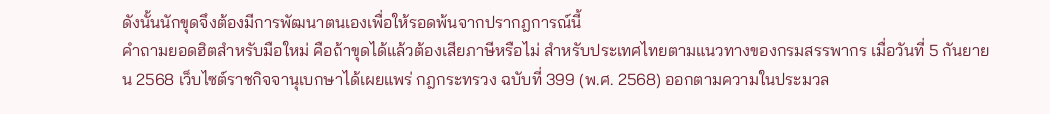ดังนั้นนักขุดจึงต้องมีการพัฒนาตนเองเพื่อให้รอดพ้นจากปรากฎการณ์นี้
คำถามยอดฮิตสำหรับมือใหม่ คือถ้าขุดได้แล้วต้องเสียภาษีหรือไม่ สำหรับประเทศไทยตามแนวทางของกรมสรรพากร เมื่อวันที่ 5 กันยายน 2568 เว็บไซต์ราชกิจจานุเบกษาได้เผยแพร่ กฎกระทรวง ฉบับที่ 399 (พ.ศ. 2568) ออกตามความในประมวล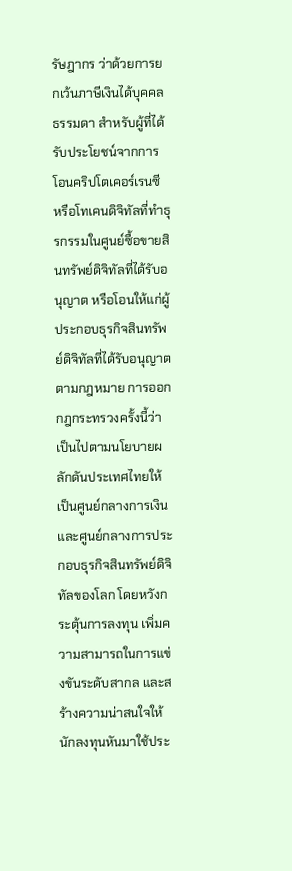รัษฎากร ว่าด้วยการยกเว้นภาษีเงินได้บุคคลธรรมดา สำหรับผู้ที่ได้รับประโยชน์จากการโอนคริปโตเคอร์เรนซี หรือโทเคนดิจิทัลที่ทำธุรกรรมในศูนย์ซื้อขายสินทรัพย์ดิจิทัลที่ได้รับอนุญาต หรือโอนให้แก่ผู้ประกอบธุรกิจสินทรัพย์ดิจิทัลที่ได้รับอนุญาตตามกฎหมาย การออกกฎกระทรวงครั้งนี้ว่าเป็นไปตามนโยบายผลักดันประเทศไทยให้เป็นศูนย์กลางการเงินและศูนย์กลางการประกอบธุรกิจสินทรัพย์ดิจิทัลของโลก โดยหวังกระตุ้นการลงทุน เพิ่มความสามารถในการแข่งขันระดับสากล และสร้างความน่าสนใจให้นักลงทุนหันมาใช้ประ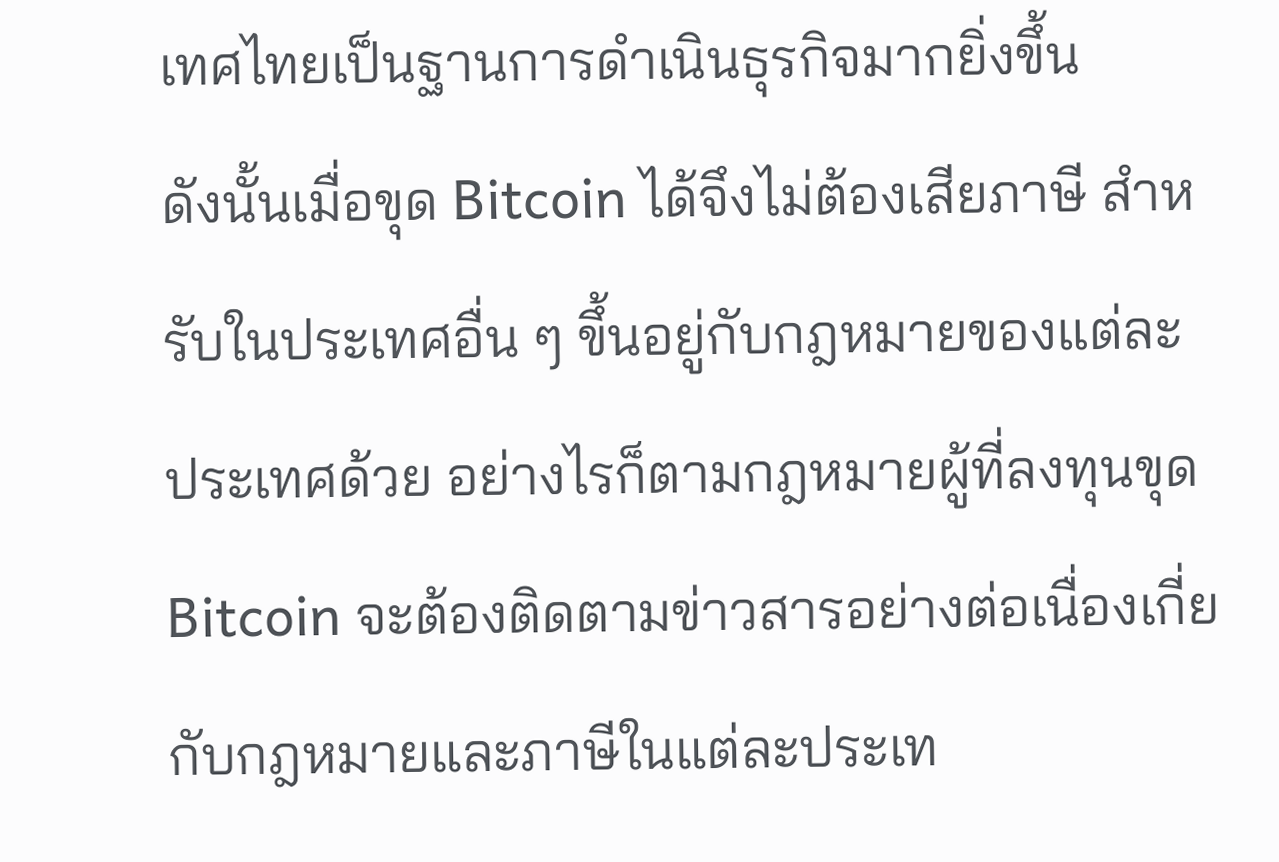เทศไทยเป็นฐานการดำเนินธุรกิจมากยิ่งขึ้น
ดังนั้นเมื่อขุด Bitcoin ได้จึงไม่ต้องเสียภาษี สำหรับในประเทศอื่น ๆ ขึ้นอยู่กับกฎหมายของแต่ละประเทศด้วย อย่างไรก็ตามกฎหมายผู้ที่ลงทุนขุด Bitcoin จะต้องติดตามข่าวสารอย่างต่อเนื่องเกี่ยกับกฎหมายและภาษีในแต่ละประเท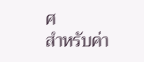ศ
สำหรับค่า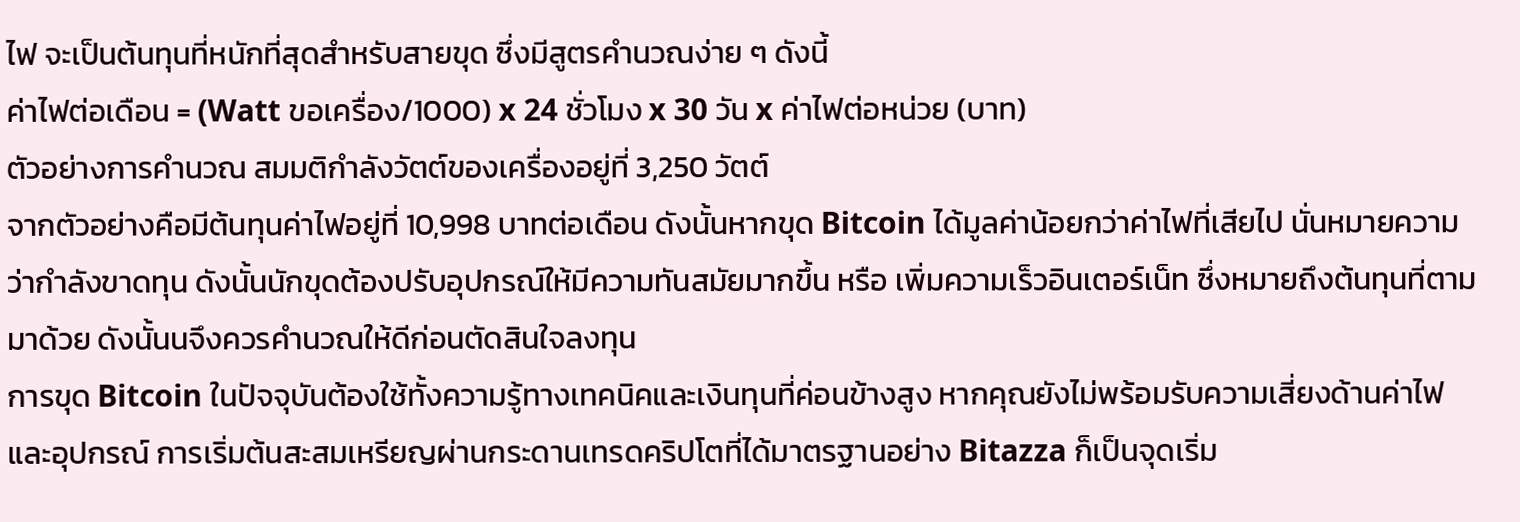ไฟ จะเป็นต้นทุนที่หนักที่สุดสำหรับสายขุด ซึ่งมีสูตรคำนวณง่าย ๆ ดังนี้
ค่าไฟต่อเดือน = (Watt ขอเครื่อง/1000) x 24 ชั่วโมง x 30 วัน x ค่าไฟต่อหน่วย (บาท)
ตัวอย่างการคำนวณ สมมติกำลังวัตต์ของเครื่องอยู่ที่ 3,250 วัตต์
จากตัวอย่างคือมีต้นทุนค่าไฟอยู่ที่ 10,998 บาทต่อเดือน ดังนั้นหากขุด Bitcoin ได้มูลค่าน้อยกว่าค่าไฟที่เสียไป นั่นหมายความว่ากำลังขาดทุน ดังนั้นนักขุดต้องปรับอุปกรณ์ให้มีความทันสมัยมากขึ้น หรือ เพิ่มความเร็วอินเตอร์เน็ท ซึ่งหมายถึงต้นทุนที่ตามมาด้วย ดังนั้นนจึงควรคำนวณให้ดีก่อนตัดสินใจลงทุน
การขุด Bitcoin ในปัจจุบันต้องใช้ทั้งความรู้ทางเทคนิคและเงินทุนที่ค่อนข้างสูง หากคุณยังไม่พร้อมรับความเสี่ยงด้านค่าไฟและอุปกรณ์ การเริ่มต้นสะสมเหรียญผ่านกระดานเทรดคริปโตที่ได้มาตรฐานอย่าง Bitazza ก็เป็นจุดเริ่ม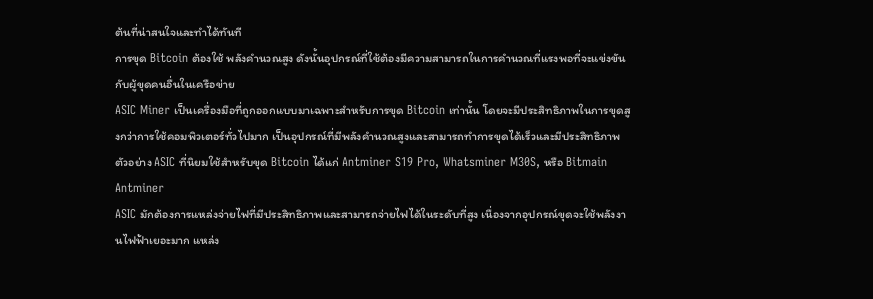ต้นที่น่าสนใจและทำได้ทันที
การขุด Bitcoin ต้องใช้ พลังคำนวณสูง ดังนั้นอุปกรณ์ที่ใช้ต้องมีความสามารถในการคำนวณที่แรงพอที่จะแข่งขันกับผู้ขุดคนอื่นในเครือข่าย
ASIC Miner เป็นเครื่องมือที่ถูกออกแบบมาเฉพาะสำหรับการขุด Bitcoin เท่านั้น โดยจะมีประสิทธิภาพในการขุดสูงกว่าการใช้คอมพิวเตอร์ทั่วไปมาก เป็นอุปกรณ์ที่มีพลังคำนวณสูงและสามารถทำการขุดได้เร็วและมีประสิทธิภาพ ตัวอย่าง ASIC ที่นิยมใช้สำหรับขุด Bitcoin ได้แก่ Antminer S19 Pro, Whatsminer M30S, หรือ Bitmain Antminer
ASIC มักต้องการแหล่งจ่ายไฟที่มีประสิทธิภาพและสามารถจ่ายไฟได้ในระดับที่สูง เนื่องจากอุปกรณ์ขุดจะใช้พลังงานไฟฟ้าเยอะมาก แหล่ง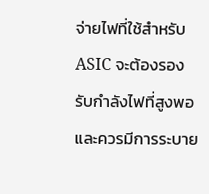จ่ายไฟที่ใช้สำหรับ ASIC จะต้องรองรับกำลังไฟที่สูงพอและควรมีการระบาย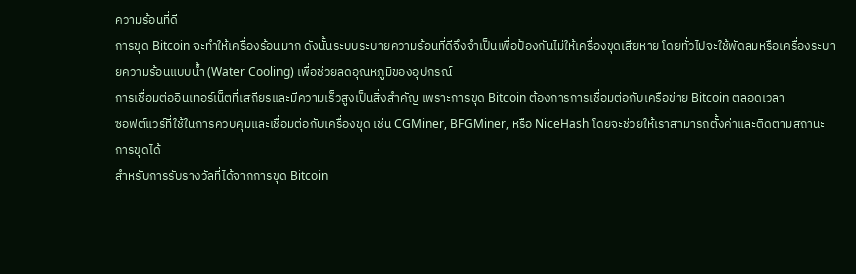ความร้อนที่ดี
การขุด Bitcoin จะทำให้เครื่องร้อนมาก ดังนั้นระบบระบายความร้อนที่ดีจึงจำเป็นเพื่อป้องกันไม่ให้เครื่องขุดเสียหาย โดยทั่วไปจะใช้พัดลมหรือเครื่องระบายความร้อนแบบน้ำ (Water Cooling) เพื่อช่วยลดอุณหภูมิของอุปกรณ์
การเชื่อมต่ออินเทอร์เน็ตที่เสถียรและมีความเร็วสูงเป็นสิ่งสำคัญ เพราะการขุด Bitcoin ต้องการการเชื่อมต่อกับเครือข่าย Bitcoin ตลอดเวลา
ซอฟต์แวร์ที่ใช้ในการควบคุมและเชื่อมต่อกับเครื่องขุด เช่น CGMiner, BFGMiner, หรือ NiceHash โดยจะช่วยให้เราสามารถตั้งค่าและติดตามสถานะการขุดได้
สำหรับการรับรางวัลที่ได้จากการขุด Bitcoin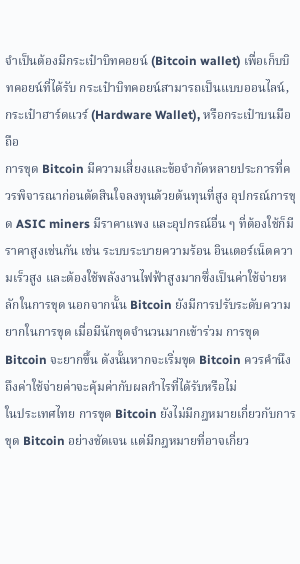จำเป็นต้องมีกระเป๋าบิทคอยน์ (Bitcoin wallet) เพื่อเก็บบิทคอยน์ที่ได้รับ กระเป๋าบิทคอยน์สามารถเป็นแบบออนไลน์, กระเป๋าฮาร์ดแวร์ (Hardware Wallet), หรือกระเป๋าบนมือถือ
การขุด Bitcoin มีความเสี่ยงและข้อจำกัดหลายประการที่ควรพิจารณาก่อนตัดสินใจลงทุนด้วยต้นทุนที่สูง อุปกรณ์การขุด ASIC miners มีราคาแพง และอุปกรณ์อื่น ๆ ที่ต้องใช้ก็มีราคาสูงเช่นกัน เช่น ระบบระบายความร้อน อินเตอร์เน็ตความเร็วสูง และต้องใช้พลังงานไฟฟ้าสูงมากซึ่งเป็นค่าใช้จ่ายหลักในการขุด นอกจากนั้น Bitcoin ยังมีการปรับระดับความยากในการขุด เมื่อมีนักขุดจำนวนมากเข้าร่วม การขุด Bitcoin จะยากขึ้น ดังนั้นหากจะเริ่มขุด Bitcoin ควรคำนึงถึงค่าใช้จ่ายค่าจะคุ้มค่ากับผลกำไรที่ได้รับหรือไม่
ในประเทศไทย การขุด Bitcoin ยังไม่มีกฎหมายเกี่ยวกับการขุด Bitcoin อย่างชัดเจน แต่มีกฎหมายที่อาจเกี่ยว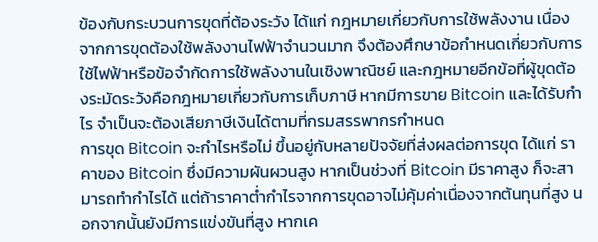ข้องกับกระบวนการขุดที่ต้องระวัง ได้แก่ กฎหมายเกี่ยวกับการใช้พลังงาน เนื่องจากการขุดต้องใช้พลังงานไฟฟ้าจำนวนมาก จึงต้องศึกษาข้อกำหนดเกี่ยวกับการใช้ไฟฟ้าหรือข้อจำกัดการใช้พลังงานในเชิงพาณิชย์ และกฎหมายอีกข้อที่ผู้ขุดต้องระมัดระวังคือกฎหมายเกี่ยวกับการเก็บภาษี หากมีการขาย Bitcoin และได้รับกำไร จำเป็นจะต้องเสียภาษีเงินได้ตามที่กรมสรรพากรกำหนด
การขุด Bitcoin จะกำไรหรือไม่ ขึ้นอยู่กับหลายปัจจัยที่ส่งผลต่อการขุด ได้แก่ ราคาของ Bitcoin ซึ่งมีความผันผวนสูง หากเป็นช่วงที่ Bitcoin มีราคาสูง ก็จะสามารถทำกำไรได้ แต่ถ้าราคาต่ำกำไรจากการขุดอาจไม่คุ้มค่าเนื่องจากต้นทุนที่สูง นอกจากนั้นยังมีการแข่งขันที่สูง หากเค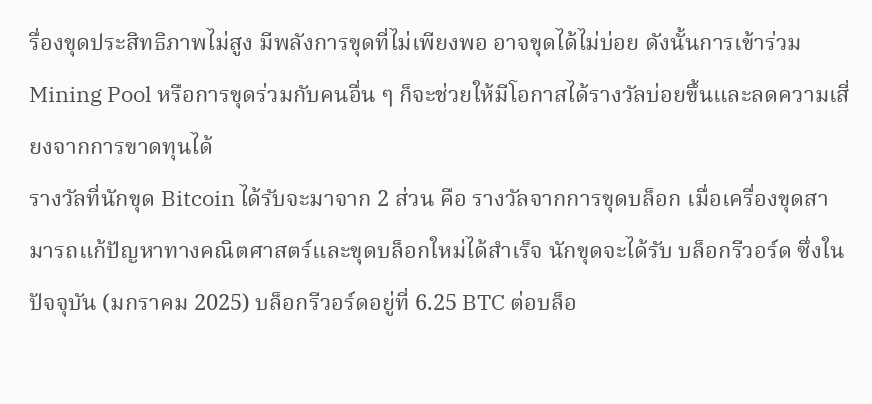รื่องขุดประสิทธิภาพไม่สูง มีพลังการขุดที่ไม่เพียงพอ อาจขุดได้ไม่บ่อย ดังนั้นการเข้าร่วม Mining Pool หรือการขุดร่วมกับคนอื่น ๆ ก็จะช่วยให้มีโอกาสได้รางวัลบ่อยขึ้นและลดความเสี่ยงจากการขาดทุนได้
รางวัลที่นักขุด Bitcoin ได้รับจะมาจาก 2 ส่วน คือ รางวัลจากการขุดบล็อก เมื่อเครื่องขุดสามารถแก้ปัญหาทางคณิตศาสตร์และขุดบล็อกใหม่ได้สำเร็จ นักขุดจะได้รับ บล็อกรีวอร์ด ซึ่งในปัจจุบัน (มกราคม 2025) บล็อกรีวอร์ดอยู่ที่ 6.25 BTC ต่อบล็อ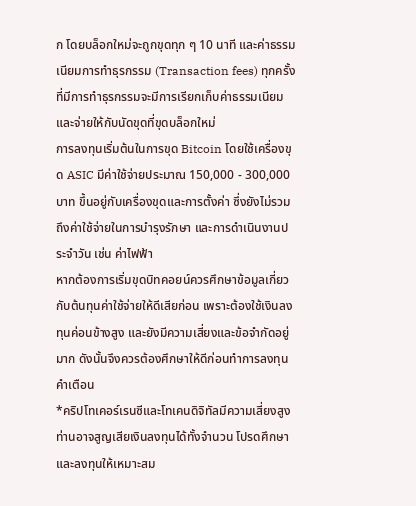ก โดยบล็อกใหม่จะถูกขุดทุก ๆ 10 นาที และค่าธรรมเนียมการทำธุรกรรม (Transaction fees) ทุกครั้งที่มีการทำธุรกรรมจะมีการเรียกเก็บค่าธรรมเนียมและจ่ายให้กับนัดขุดที่ขุดบล็อกใหม่
การลงทุนเริ่มต้นในการขุด Bitcoin โดยใช้เครื่องขุด ASIC มีค่าใช้จ่ายประมาณ 150,000 - 300,000 บาท ขึ้นอยู่กับเครื่องขุดและการตั้งค่า ซึ่งยังไม่รวมถึงค่าใช้จ่ายในการบำรุงรักษา และการดำเนินงานประจำวัน เช่น ค่าไฟฟ้า
หากต้องการเริ่มขุดบิทคอยน์ควรศึกษาข้อมูลเกี่ยวกับต้นทุนค่าใช้จ่ายให้ดีเสียก่อน เพราะต้องใช้เงินลงทุนค่อนข้างสูง และยังมีความเสี่ยงและข้อจำกัดอยู่มาก ดังนั้นจึงควรต้องศึกษาให้ดีก่อนทำการลงทุน
คำเตือน
*คริปโทเคอร์เรนซีและโทเคนดิจิทัลมีความเสี่ยงสูง ท่านอาจสูญเสียเงินลงทุนได้ทั้งจำนวน โปรดศึกษาและลงทุนให้เหมาะสม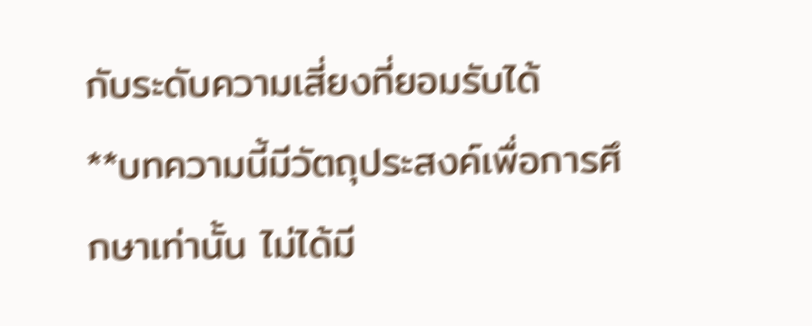กับระดับความเสี่ยงที่ยอมรับได้
**บทความนี้มีวัตถุประสงค์เพื่อการศึกษาเท่านั้น ไม่ได้มี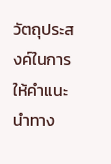วัตถุประสงค์ในการให้คำแนะนำทาง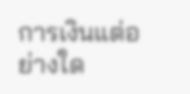การเงินแต่อย่างใด